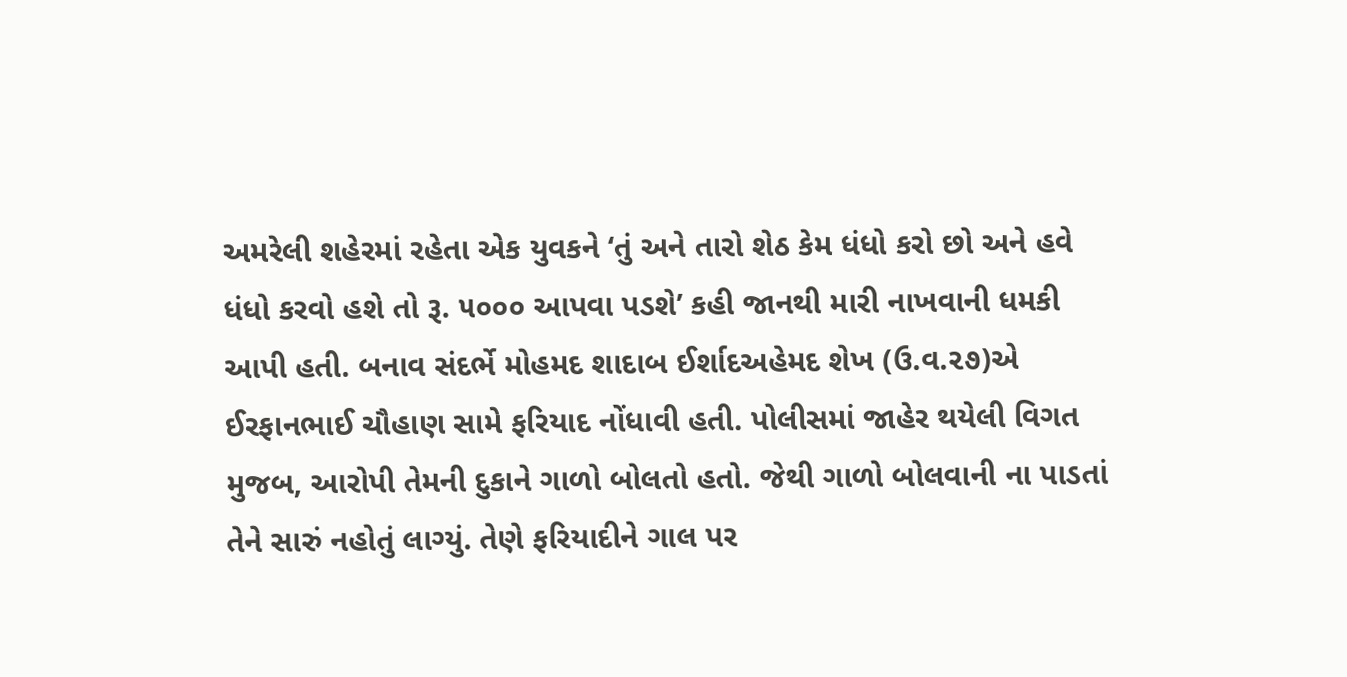અમરેલી શહેરમાં રહેતા એક યુવકને ‘તું અને તારો શેઠ કેમ ધંધો કરો છો અને હવે ધંધો કરવો હશે તો રૂ. ૫૦૦૦ આપવા પડશે’ કહી જાનથી મારી નાખવાની ધમકી આપી હતી. બનાવ સંદર્ભે મોહમદ શાદાબ ઈર્શાદઅહેમદ શેખ (ઉ.વ.૨૭)એ ઈરફાનભાઈ ચૌહાણ સામે ફરિયાદ નોંધાવી હતી. પોલીસમાં જાહેર થયેલી વિગત મુજબ, આરોપી તેમની દુકાને ગાળો બોલતો હતો. જેથી ગાળો બોલવાની ના પાડતાં તેને સારું નહોતું લાગ્યું. તેણે ફરિયાદીને ગાલ પર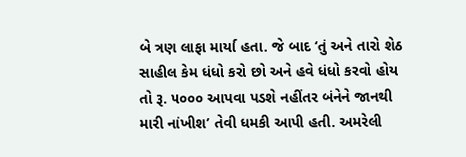બે ત્રણ લાફા માર્યા હતા. જે બાદ ‘તું અને તારો શેઠ સાહીલ કેમ ધંધો કરો છો અને હવે ધંધો કરવો હોય તો રૂ. ૫૦૦૦ આપવા પડશે નહીંતર બંનેને જાનથી મારી નાંખીશ’ તેવી ધમકી આપી હતી. અમરેલી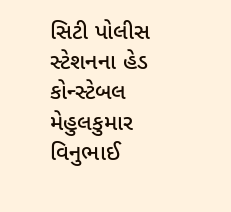સિટી પોલીસ સ્ટેશનના હેડ કોન્સ્ટેબલ મેહુલકુમાર વિનુભાઈ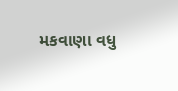મકવાણા વધુ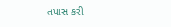તપાસ કરી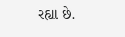રહ્યા છે.